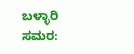ಬಳ್ಳಾರಿ ಸಮರ: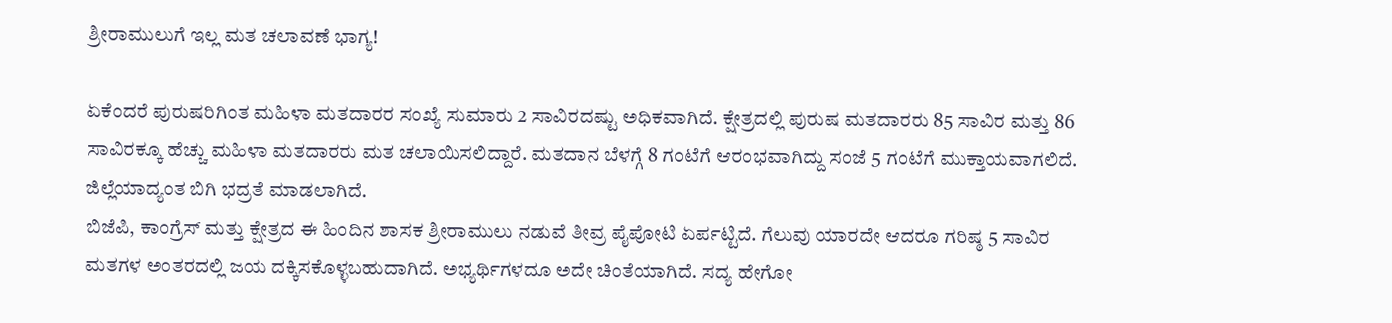ಶ್ರೀರಾಮುಲುಗೆ ಇಲ್ಲ ಮತ ಚಲಾವಣೆ ಭಾಗ್ಯ!

ಏಕೆಂದರೆ ಪುರುಷರಿಗಿಂತ ಮಹಿಳಾ ಮತದಾರರ ಸಂಖ್ಯೆ ಸುಮಾರು 2 ಸಾವಿರದಷ್ಟು ಅಧಿಕವಾಗಿದೆ. ಕ್ಷೇತ್ರದಲ್ಲಿ ಪುರುಷ ಮತದಾರರು 85 ಸಾವಿರ ಮತ್ತು 86 ಸಾವಿರಕ್ಕೂ ಹೆಚ್ಚು ಮಹಿಳಾ ಮತದಾರರು ಮತ ಚಲಾಯಿಸಲಿದ್ದಾರೆ. ಮತದಾನ ಬೆಳಗ್ಗೆ 8 ಗಂಟೆಗೆ ಆರಂಭವಾಗಿದ್ದು ಸಂಜೆ 5 ಗಂಟೆಗೆ ಮುಕ್ತಾಯವಾಗಲಿದೆ. ಜಿಲ್ಲೆಯಾದ್ಯಂತ ಬಿಗಿ ಭದ್ರತೆ ಮಾಡಲಾಗಿದೆ.
ಬಿಜೆಪಿ, ಕಾಂಗ್ರೆಸ್ ಮತ್ತು ಕ್ಷೇತ್ರದ ಈ ಹಿಂದಿನ ಶಾಸಕ ಶ್ರೀರಾಮುಲು ನಡುವೆ ತೀವ್ರ ಪೈಪೋಟಿ ಏರ್ಪಟ್ಟಿದೆ. ಗೆಲುವು ಯಾರದೇ ಆದರೂ ಗರಿಷ್ಠ 5 ಸಾವಿರ ಮತಗಳ ಅಂತರದಲ್ಲಿ ಜಯ ದಕ್ಕಿಸಕೊಳ್ಳಬಹುದಾಗಿದೆ. ಅಭ್ಯರ್ಥಿಗಳದೂ ಅದೇ ಚಿಂತೆಯಾಗಿದೆ. ಸದ್ಯ ಹೇಗೋ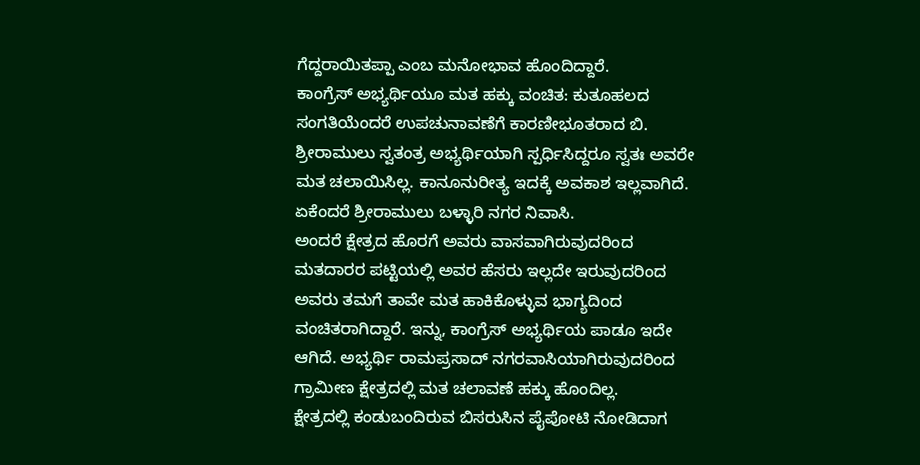ಗೆದ್ದರಾಯಿತಪ್ಪಾ ಎಂಬ ಮನೋಭಾವ ಹೊಂದಿದ್ದಾರೆ.
ಕಾಂಗ್ರೆಸ್ ಅಭ್ಯರ್ಥಿಯೂ ಮತ ಹಕ್ಕು ವಂಚಿತ: ಕುತೂಹಲದ ಸಂಗತಿಯೆಂದರೆ ಉಪಚುನಾವಣೆಗೆ ಕಾರಣೀಭೂತರಾದ ಬಿ. ಶ್ರೀರಾಮುಲು ಸ್ವತಂತ್ರ ಅಭ್ಯರ್ಥಿಯಾಗಿ ಸ್ಪರ್ಧಿಸಿದ್ದರೂ ಸ್ವತಃ ಅವರೇ ಮತ ಚಲಾಯಿಸಿಲ್ಲ. ಕಾನೂನುರೀತ್ಯ ಇದಕ್ಕೆ ಅವಕಾಶ ಇಲ್ಲವಾಗಿದೆ. ಏಕೆಂದರೆ ಶ್ರೀರಾಮುಲು ಬಳ್ಳಾರಿ ನಗರ ನಿವಾಸಿ.
ಅಂದರೆ ಕ್ಷೇತ್ರದ ಹೊರಗೆ ಅವರು ವಾಸವಾಗಿರುವುದರಿಂದ ಮತದಾರರ ಪಟ್ಟಿಯಲ್ಲಿ ಅವರ ಹೆಸರು ಇಲ್ಲದೇ ಇರುವುದರಿಂದ ಅವರು ತಮಗೆ ತಾವೇ ಮತ ಹಾಕಿಕೊಳ್ಳುವ ಭಾಗ್ಯದಿಂದ ವಂಚಿತರಾಗಿದ್ದಾರೆ. ಇನ್ನು, ಕಾಂಗ್ರೆಸ್ ಅಭ್ಯರ್ಥಿಯ ಪಾಡೂ ಇದೇ ಆಗಿದೆ. ಅಭ್ಯರ್ಥಿ ರಾಮಪ್ರಸಾದ್ ನಗರವಾಸಿಯಾಗಿರುವುದರಿಂದ ಗ್ರಾಮೀಣ ಕ್ಷೇತ್ರದಲ್ಲಿ ಮತ ಚಲಾವಣೆ ಹಕ್ಕು ಹೊಂದಿಲ್ಲ.
ಕ್ಷೇತ್ರದಲ್ಲಿ ಕಂಡುಬಂದಿರುವ ಬಿಸರುಸಿನ ಪೈಪೋಟಿ ನೋಡಿದಾಗ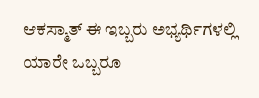ಆಕಸ್ಮಾತ್ ಈ ಇಬ್ಬರು ಅಭ್ಯರ್ಥಿಗಳಲ್ಲಿ ಯಾರೇ ಒಬ್ಬರೂ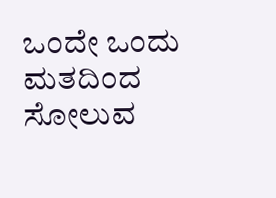ಒಂದೇ ಒಂದು ಮತದಿಂದ ಸೋಲುವ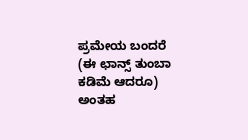ಪ್ರಮೇಯ ಬಂದರೆ (ಈ ಛಾನ್ಸ್ ತುಂಬಾ ಕಡಿಮೆ ಆದರೂ) ಅಂತಹ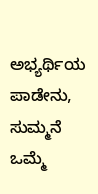ಅಭ್ಯರ್ಥಿಯ ಪಾಡೇನು, ಸುಮ್ಮನೆ ಒಮ್ಮೆ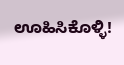ಊಹಿಸಿಕೊಳ್ಳಿ!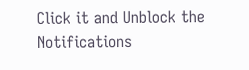Click it and Unblock the Notifications